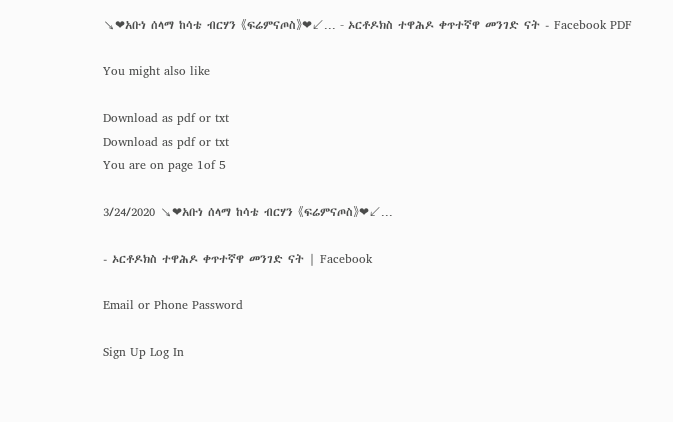↘❤አቡነ ሰላማ ከሳቴ ብርሃን 《ፍሬምናጦስ》❤↙... - ኦርቶዶክስ ተዋሕዶ ቀጥተኛዋ መንገድ ናት - Facebook PDF

You might also like

Download as pdf or txt
Download as pdf or txt
You are on page 1of 5

3/24/2020 ↘❤አቡነ ሰላማ ከሳቴ ብርሃን 《ፍሬምናጦስ》❤↙...

- ኦርቶዶክስ ተዋሕዶ ቀጥተኛዋ መንገድ ናት | Facebook

Email or Phone Password

Sign Up Log In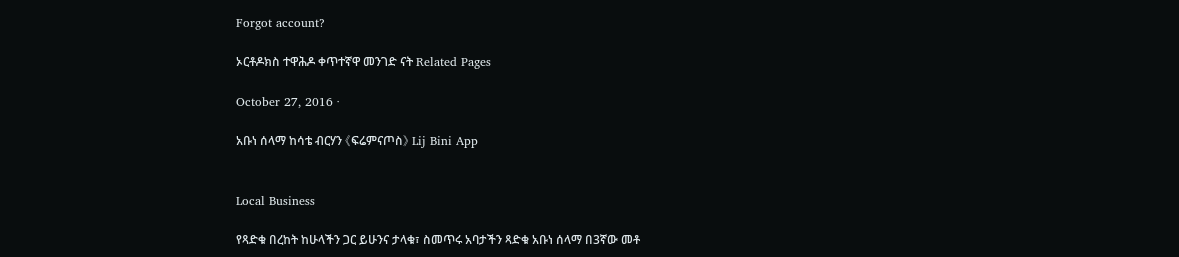Forgot account?

ኦርቶዶክስ ተዋሕዶ ቀጥተኛዋ መንገድ ናት Related Pages

October 27, 2016 ·

አቡነ ሰላማ ከሳቴ ብርሃን 《ፍሬምናጦስ》 Lij Bini App


Local Business

የጻድቁ በረከት ከሁላችን ጋር ይሁንና ታላቁ፣ ስመጥሩ አባታችን ጻድቁ አቡነ ሰላማ በ3ኛው መቶ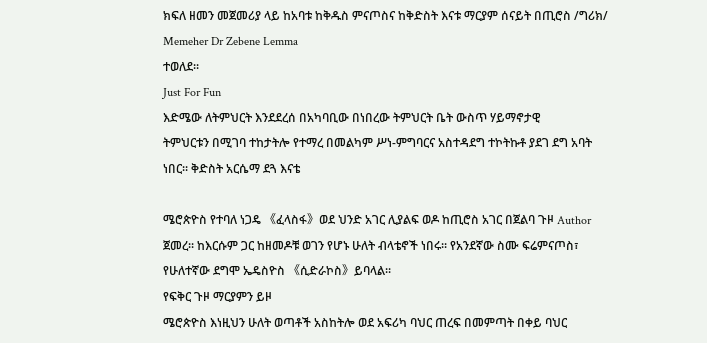ክፍለ ዘመን መጀመሪያ ላይ ከአባቱ ከቅዱስ ምናጦስና ከቅድስት እናቱ ማርያም ሰናይት በጢሮስ /ግሪክ/
Memeher Dr Zebene Lemma
ተወለደ፡፡
Just For Fun
እድሜው ለትምህርት እንደደረሰ በአካባቢው በነበረው ትምህርት ቤት ውስጥ ሃይማኖታዊ
ትምህርቱን በሚገባ ተከታትሎ የተማረ በመልካም ሥነ-ምግባርና አስተዳደግ ተኮትኩቶ ያደገ ደግ አባት
ነበር፡፡ ቅድስት አርሴማ ደጓ እናቴ

ሜሮጵዮስ የተባለ ነጋዴ 《ፈላስፋ》ወደ ህንድ አገር ሊያልፍ ወዶ ከጢሮስ አገር በጀልባ ጉዞ Author
ጀመረ፡፡ ከእርሱም ጋር ከዘመዶቹ ወገን የሆኑ ሁለት ብላቴኖች ነበሩ፡፡ የአንደኛው ስሙ ፍሬምናጦስ፣
የሁለተኛው ደግሞ ኤዴስዮስ 《ሲድራኮስ》ይባላል፡፡
የፍቅር ጉዞ ማርያምን ይዞ
ሜሮጵዮስ እነዚህን ሁለት ወጣቶች አስከትሎ ወደ አፍሪካ ባህር ጠረፍ በመምጣት በቀይ ባህር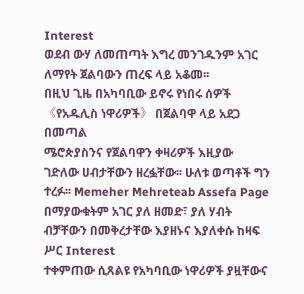Interest
ወደብ ውሃ ለመጠጣት እግረ መንገዱንም አገር ለማየት ጀልባውን ጠረፍ ላይ አቆመ፡፡
በዚህ ጊዜ በአካባቢው ይኖሩ የነበሩ ሰዎች 《የአዱሊስ ነዋሪዎች》 በጀልባዋ ላይ አደጋ በመጣል
ሜሮጵያስንና የጀልባዋን ቀዛሪዎች እዚያው ገድለው ሀብታቸውን ዘረፏቸው፡፡ ሁለቱ ወጣቶች ግን ተረፉ፡፡ Memeher Mehreteab Assefa Page
በማያውቁትም አገር ያለ ዘመድ፣ ያለ ሃብት ብቻቸውን በመቅረታቸው እያዘኑና እያለቀሱ ከዛፍ ሥር Interest
ተቀምጠው ሲጸልዩ የአካባቢው ነዋሪዎች ያዟቸውና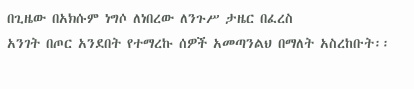በጊዜው በአክሱም ነግሶ ለነበረው ለንጉሥ ታዜር በፈረስ
አንገት በጦር አንደበት የተማረኩ ሰዎች አመጣንልህ በማለት አስረከቡት፡፡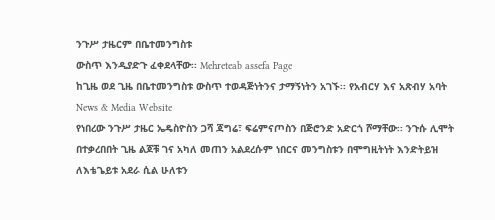ንጉሥ ታዜርም በቤተመንግስቱ
ውስጥ እንዲያድጉ ፈቀደላቸው፡፡ Mehreteab assefa Page
ከጊዜ ወደ ጊዜ በቤተመንግስቱ ውስጥ ተወዳጅነትንና ታማኝነትን አገኙ፡፡ የአብርሃ እና አጽብሃ አባት News & Media Website
የነበረው ንጉሥ ታዜር ኤዴስዮስን ጋሻ ጃግሬ፣ ፍሬምናጦስን በጅሮንድ አድርጎ ሾማቸው፡፡ ንጉሱ ሊሞት
በተቃረበበት ጊዜ ልጆቹ ገና አካለ መጠን አልደረሱም ነበርና መንግስቱን በሞግዚትነት እንድትይዝ
ለእቴጌይቱ አደራ ሲል ሁለቱን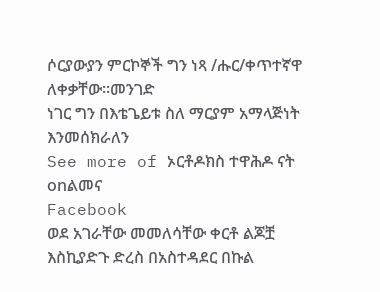ሶርያውያን ምርኮኞች ግን ነጻ /ሑር/ቀጥተኛዋ
ለቀቃቸው፡፡መንገድ
ነገር ግን በእቴጌይቱ ስለ ማርያም አማላጅነት እንመሰክራለን
See more of ኦርቶዶክስ ተዋሕዶ ናት onልመና
Facebook
ወደ አገራቸው መመለሳቸው ቀርቶ ልጆቿ እስኪያድጉ ድረስ በአስተዳደር በኩል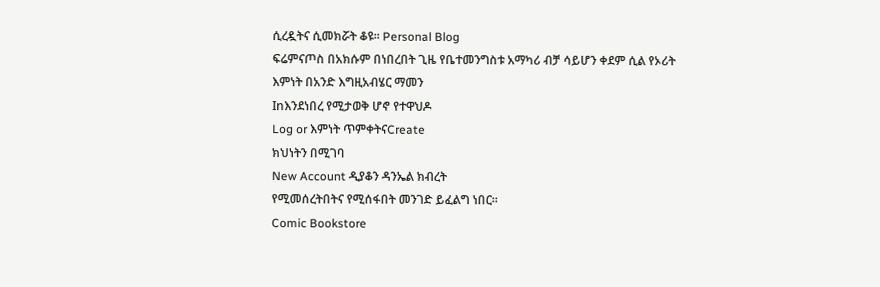ሲረዷትና ሲመክሯት ቆዩ፡፡ Personal Blog
ፍሬምናጦስ በአክሱም በነበረበት ጊዜ የቤተመንግስቱ አማካሪ ብቻ ሳይሆን ቀደም ሲል የኦሪት
እምነት በአንድ እግዚአብሄር ማመን
Inእንደነበረ የሚታወቅ ሆኖ የተዋህዶ
Log or እምነት ጥምቀትናCreate
ክህነትን በሚገባ
New Account ዲያቆን ዳንኤል ክብረት
የሚመሰረትበትና የሚሰፋበት መንገድ ይፈልግ ነበር፡፡
Comic Bookstore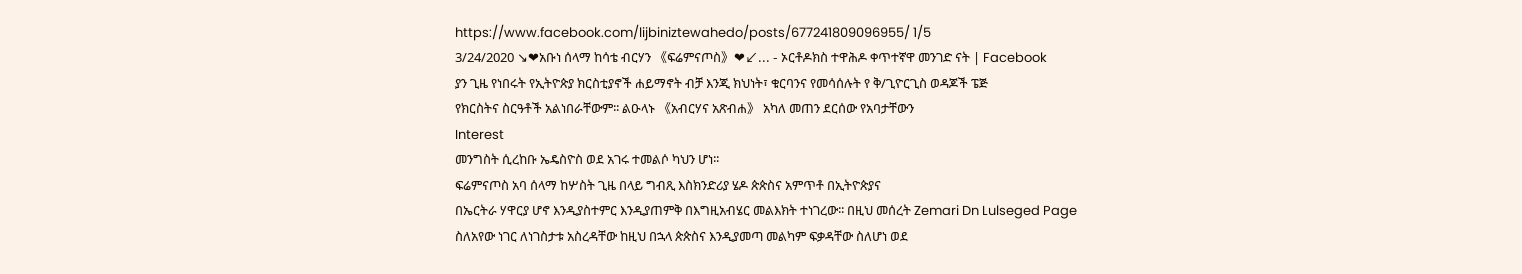https://www.facebook.com/lijbiniztewahedo/posts/677241809096955/ 1/5
3/24/2020 ↘❤አቡነ ሰላማ ከሳቴ ብርሃን 《ፍሬምናጦስ》❤↙... - ኦርቶዶክስ ተዋሕዶ ቀጥተኛዋ መንገድ ናት | Facebook
ያን ጊዜ የነበሩት የኢትዮጵያ ክርስቲያኖች ሐይማኖት ብቻ እንጂ ክህነት፣ ቁርባንና የመሳሰሉት የ ቅ/ጊዮርጊስ ወዳጆች ፔጅ
የክርስትና ስርዓቶች አልነበራቸውም፡፡ ልዑላኑ 《አብርሃና አጽብሐ》 አካለ መጠን ደርሰው የአባታቸውን
Interest
መንግስት ሲረከቡ ኤዴስዮስ ወደ አገሩ ተመልሶ ካህን ሆነ፡፡
ፍሬምናጦስ አባ ሰላማ ከሦስት ጊዜ በላይ ግብጺ እስክንድሪያ ሄዶ ጵጵስና አምጥቶ በኢትዮጵያና
በኤርትራ ሃዋርያ ሆኖ እንዲያስተምር እንዲያጠምቅ በእግዚአብሄር መልእክት ተነገረው፡፡ በዚህ መሰረት Zemari Dn Lulseged Page
ስለአየው ነገር ለነገስታቱ አስረዳቸው ከዚህ በኋላ ጵጵስና እንዲያመጣ መልካም ፍቃዳቸው ስለሆነ ወደ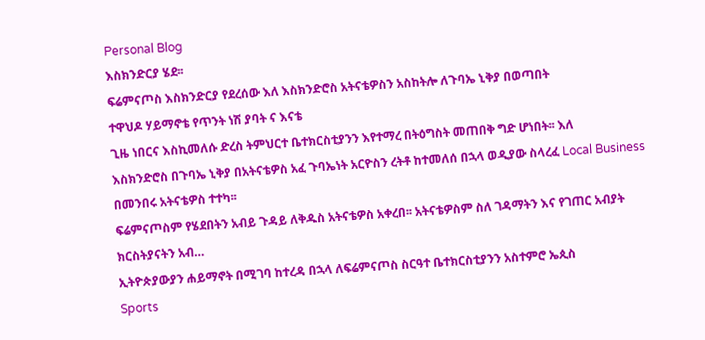Personal Blog
እስክንድርያ ሄደ፡፡
ፍሬምናጦስ እስክንድርያ የደረሰው እለ እስክንድሮስ አትናቴዎስን አስከትሎ ለጉባኤ ኒቅያ በወጣበት
ተዋህዶ ሃይማኖቴ የጥንት ነሽ ያባት ና እናቴ
ጊዜ ነበርና እስኪመለሱ ድረስ ትምህርተ ቤተክርስቲያንን እየተማረ በትዕግስት መጠበቅ ግድ ሆነበት፡፡ እለ
እስክንድሮስ በጉባኤ ኒቅያ በአትናቴዎስ አፈ ጉባኤነት አርዮስን ረትቶ ከተመለሰ በኋላ ወዲያው ስላረፈ Local Business
በመንበሩ አትናቴዎስ ተተካ፡፡
ፍሬምናጦስም የሄደበትን አብይ ጉዳይ ለቅዱስ አትናቴዎስ አቀረበ፡፡ አትናቴዎስም ስለ ገዳማትን እና የገጠር አብያት ክርስትያናትን አብ…
ኢትዮጵያውያን ሐይማኖት በሚገባ ከተረዳ በኋላ ለፍሬምናጦስ ስርዓተ ቤተክርስቲያንን አስተምሮ ኤጲስ
Sports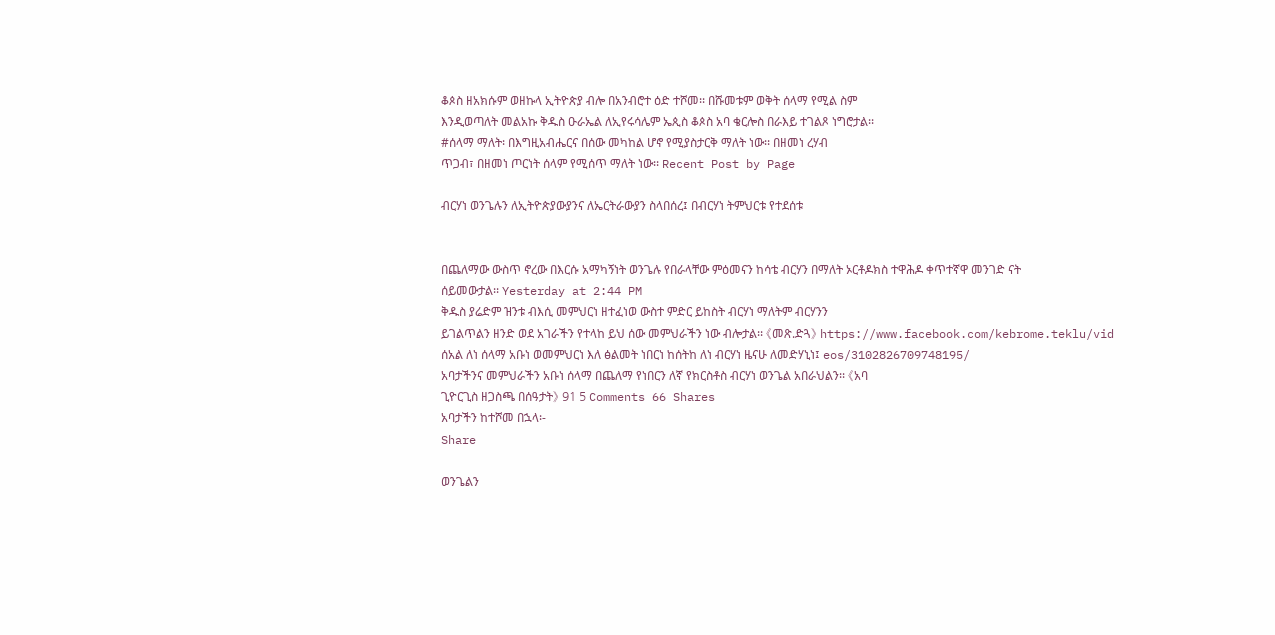ቆጶስ ዘአክሱም ወዘኩላ ኢትዮጵያ ብሎ በአንብሮተ ዕድ ተሾመ፡፡ በሹመቱም ወቅት ሰላማ የሚል ስም
እንዲወጣለት መልአኩ ቅዱስ ዑራኤል ለኢየሩሳሌም ኤጲስ ቆጶስ አባ ቄርሎስ በራእይ ተገልጾ ነግሮታል፡፡
#ሰላማ ማለት፡ በእግዚአብሔርና በሰው መካከል ሆኖ የሚያስታርቅ ማለት ነው፡፡ በዘመነ ረሃብ
ጥጋብ፣ በዘመነ ጦርነት ሰላም የሚሰጥ ማለት ነው፡፡ Recent Post by Page

ብርሃነ ወንጌሉን ለኢትዮጵያውያንና ለኤርትራውያን ስላበሰረ፤ በብርሃነ ትምህርቱ የተደሰቱ


በጨለማው ውስጥ ኖረው በእርሱ አማካኝነት ወንጌሉ የበራላቸው ምዕመናን ከሳቴ ብርሃን በማለት ኦርቶዶክስ ተዋሕዶ ቀጥተኛዋ መንገድ ናት
ሰይመውታል፡፡ Yesterday at 2:44 PM
ቅዱስ ያሬድም ዝንቱ ብእሲ መምህርነ ዘተፈነወ ውስተ ምድር ይከስት ብርሃነ ማለትም ብርሃንን
ይገልጥልን ዘንድ ወደ አገራችን የተላከ ይህ ሰው መምህራችን ነው ብሎታል፡፡ 《መጽ.ድጓ》 https://www.facebook.com/kebrome.teklu/vid
ሰአል ለነ ሰላማ አቡነ ወመምህርነ እለ ፅልመት ነበርነ ከሰትከ ለነ ብርሃነ ዜናሁ ለመድሃኒነ፤ eos/3102826709748195/
አባታችንና መምህራችን አቡነ ሰላማ በጨለማ የነበርን ለኛ የክርስቶስ ብርሃነ ወንጌል አበራህልን፡፡ 《አባ
ጊዮርጊስ ዘጋስጫ በሰዓታት》 91 5 Comments 66 Shares
አባታችን ከተሾመ በኋላ፡-
Share

ወንጌልን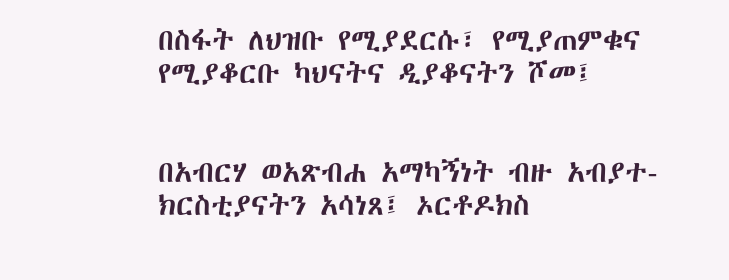በስፋት ለህዝቡ የሚያደርሱ፣ የሚያጠምቁና የሚያቆርቡ ካህናትና ዲያቆናትን ሾመ፤


በአብርሃ ወአጽብሐ አማካኝነት ብዙ አብያተ-ክርስቲያናትን አሳነጸ፤ ኦርቶዶክስ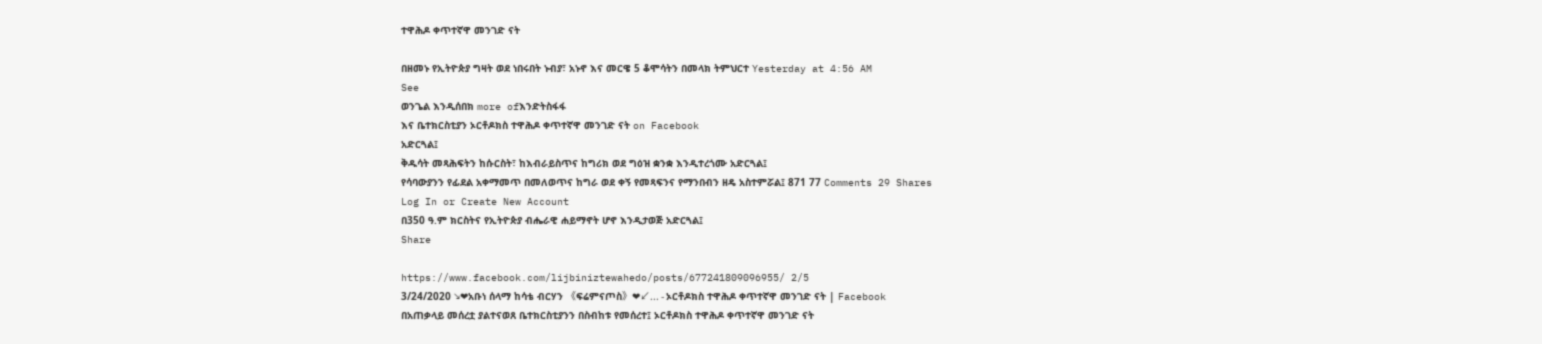ተዋሕዶ ቀጥተኛዋ መንገድ ናት

በዘመኑ የኢትዮጵያ ግዛት ወደ ነበሩበት ኑብያ፣ አኑኖ እና መርዌ 5 ቆሞሳትን በመላክ ትምህርተ Yesterday at 4:56 AM
See
ወንጌል እንዲሰበክ more ofእንድትስፋፋ
እና ቤተክርስቲያን ኦርቶዶክስ ተዋሕዶ ቀጥተኛዋ መንገድ ናት on Facebook
አድርጓል፤
ቅዱሳት መጻሕፍትን ከሱርስት፣ ከእብራይስጥና ከግሪክ ወደ ግዕዝ ቋንቋ እንዲተረጎሙ አድርጓል፤
የሳባውያንን የፊደል አቀማመጥ በመለወጥና ከግራ ወደ ቀኝ የመጻፍንና የማንበብን ዘዴ አስተምሯል፤ 871 77 Comments 29 Shares
Log In or Create New Account
በ350 ዓ.ም ክርስትና የኢትዮጵያ ብሔራዊ ሐይማኖት ሆኖ እንዲታወጅ አድርጓል፤
Share

https://www.facebook.com/lijbiniztewahedo/posts/677241809096955/ 2/5
3/24/2020 ↘❤አቡነ ሰላማ ከሳቴ ብርሃን 《ፍሬምናጦስ》❤↙... - ኦርቶዶክስ ተዋሕዶ ቀጥተኛዋ መንገድ ናት | Facebook
በአጠቃላይ መሰረቷ ያልተናወጸ ቤተክርስቲያንን በስብከቱ የመሰረተ፤ ኦርቶዶክስ ተዋሕዶ ቀጥተኛዋ መንገድ ናት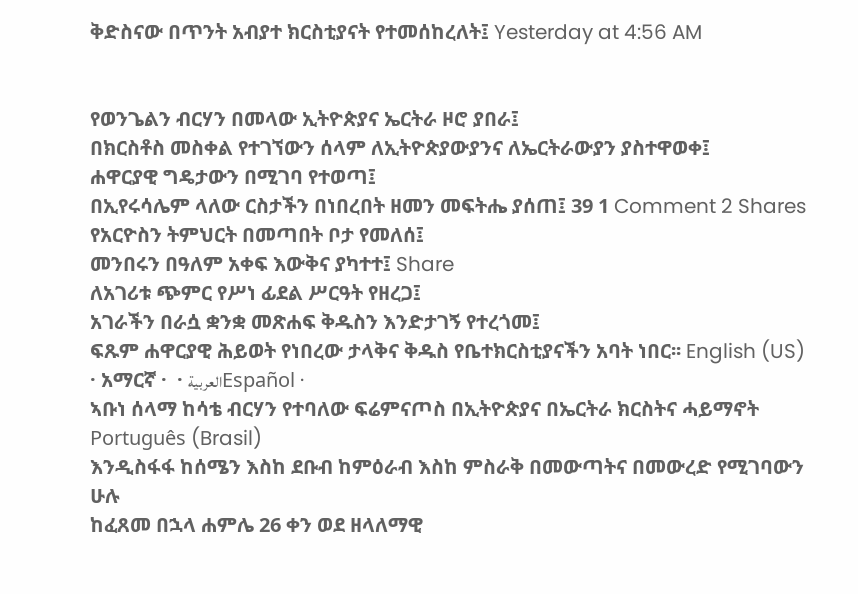ቅድስናው በጥንት አብያተ ክርስቲያናት የተመሰከረለት፤ Yesterday at 4:56 AM


የወንጌልን ብርሃን በመላው ኢትዮጵያና ኤርትራ ዞሮ ያበራ፤
በክርስቶስ መስቀል የተገኘውን ሰላም ለኢትዮጵያውያንና ለኤርትራውያን ያስተዋወቀ፤
ሐዋርያዊ ግዴታውን በሚገባ የተወጣ፤
በኢየሩሳሌም ላለው ርስታችን በነበረበት ዘመን መፍትሔ ያሰጠ፤ 39 1 Comment 2 Shares
የአርዮስን ትምህርት በመጣበት ቦታ የመለሰ፤
መንበሩን በዓለም አቀፍ እውቅና ያካተተ፤ Share
ለአገሪቱ ጭምር የሥነ ፊደል ሥርዓት የዘረጋ፤
አገራችን በራሷ ቋንቋ መጽሐፍ ቅዱስን እንድታገኝ የተረጎመ፤
ፍጹም ሐዋርያዊ ሕይወት የነበረው ታላቅና ቅዱስ የቤተክርስቲያናችን አባት ነበር፡፡ English (US) · አማርኛ ·  · العربیةEspañol ·
ኣቡነ ሰላማ ከሳቴ ብርሃን የተባለው ፍሬምናጦስ በኢትዮጵያና በኤርትራ ክርስትና ሓይማኖት Português (Brasil)
እንዲስፋፋ ከሰሜን እስከ ደቡብ ከምዕራብ እስከ ምስራቅ በመውጣትና በመውረድ የሚገባውን ሁሉ
ከፈጸመ በኋላ ሐምሌ 26 ቀን ወደ ዘላለማዊ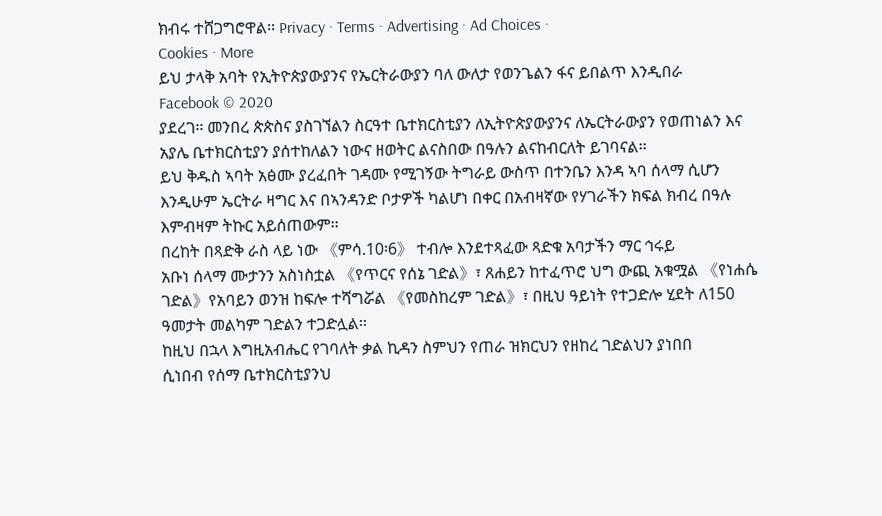ክብሩ ተሸጋግሮዋል፡፡ Privacy · Terms · Advertising · Ad Choices ·
Cookies · More
ይህ ታላቅ አባት የኢትዮጵያውያንና የኤርትራውያን ባለ ውለታ የወንጌልን ፋና ይበልጥ እንዲበራ
Facebook © 2020
ያደረገ፡፡ መንበረ ጵጵስና ያስገኘልን ስርዓተ ቤተክርስቲያን ለኢትዮጵያውያንና ለኤርትራውያን የወጠነልን እና
አያሌ ቤተክርስቲያን ያሰተከለልን ነውና ዘወትር ልናስበው በዓሉን ልናከብርለት ይገባናል፡፡
ይህ ቅዱስ ኣባት አፅሙ ያረፈበት ገዳሙ የሚገኝው ትግራይ ውስጥ በተንቤን እንዳ ኣባ ሰላማ ሲሆን
እንዲሁም ኤርትራ ዛግር እና በኣንዳንድ ቦታዎች ካልሆነ በቀር በአብዛኛው የሃገራችን ክፍል ክብረ በዓሉ
እምብዛም ትኩር አይሰጠውም፡፡
በረከት በጻድቅ ራስ ላይ ነው 《ምሳ.10፡6》 ተብሎ እንደተጻፈው ጻድቁ አባታችን ማር ኅሩይ
አቡነ ሰላማ ሙታንን አስነስቷል 《የጥርና የሰኔ ገድል》፣ ጸሐይን ከተፈጥሮ ህግ ውጪ አቁሟል 《የነሐሴ
ገድል》የአባይን ወንዝ ከፍሎ ተሻግሯል 《የመስከረም ገድል》፣ በዚህ ዓይነት የተጋድሎ ሂደት ለ150
ዓመታት መልካም ገድልን ተጋድሏል፡፡
ከዚህ በኋላ እግዚአብሔር የገባለት ቃል ኪዳን ስምህን የጠራ ዝክርህን የዘከረ ገድልህን ያነበበ
ሲነበብ የሰማ ቤተክርስቲያንህ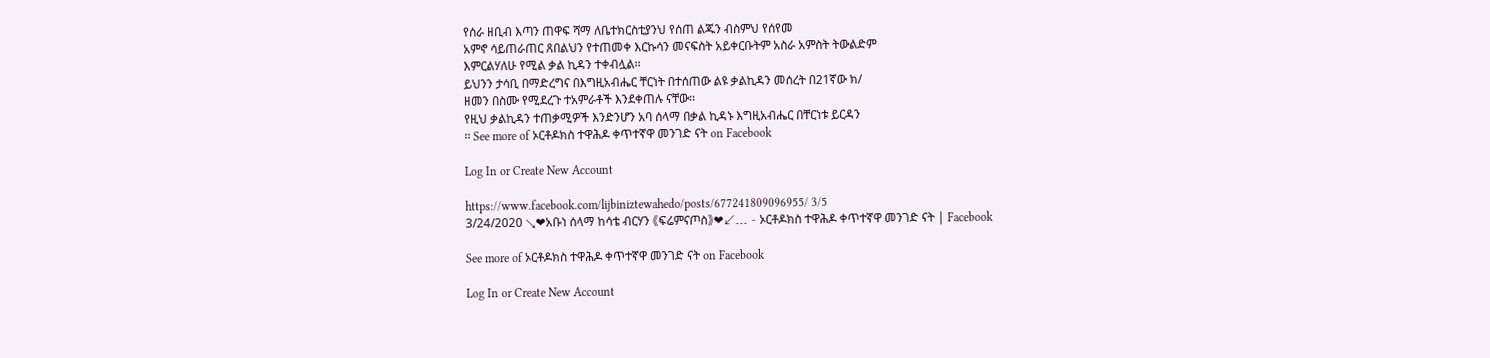የሰራ ዘቢብ እጣን ጠዋፍ ሻማ ለቤተክርስቲያንህ የሰጠ ልጁን ብስምህ የሰየመ
አምኖ ሳይጠራጠር ጸበልህን የተጠመቀ እርኩሳን መናፍስት አይቀርቡትም አስራ አምስት ትውልድም
እምርልሃለሁ የሚል ቃል ኪዳን ተቀብሏል፡፡
ይህንን ታሳቢ በማድረግና በእግዚአብሔር ቸርነት በተሰጠው ልዩ ቃልኪዳን መሰረት በ21ኛው ክ/
ዘመን በስሙ የሚደረጉ ተአምራቶች እንደቀጠሉ ናቸው፡፡
የዚህ ቃልኪዳን ተጠቃሚዎች እንድንሆን አባ ሰላማ በቃል ኪዳኑ እግዚአብሔር በቸርነቱ ይርዳን
፡፡ See more of ኦርቶዶክስ ተዋሕዶ ቀጥተኛዋ መንገድ ናት on Facebook

Log In or Create New Account

https://www.facebook.com/lijbiniztewahedo/posts/677241809096955/ 3/5
3/24/2020 ↘❤አቡነ ሰላማ ከሳቴ ብርሃን 《ፍሬምናጦስ》❤↙... - ኦርቶዶክስ ተዋሕዶ ቀጥተኛዋ መንገድ ናት | Facebook

See more of ኦርቶዶክስ ተዋሕዶ ቀጥተኛዋ መንገድ ናት on Facebook

Log In or Create New Account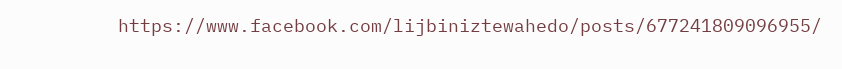https://www.facebook.com/lijbiniztewahedo/posts/677241809096955/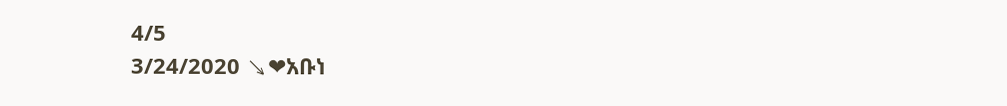4/5
3/24/2020 ↘❤አቡነ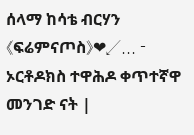ሰላማ ከሳቴ ብርሃን 《ፍሬምናጦስ》❤↙... - ኦርቶዶክስ ተዋሕዶ ቀጥተኛዋ መንገድ ናት |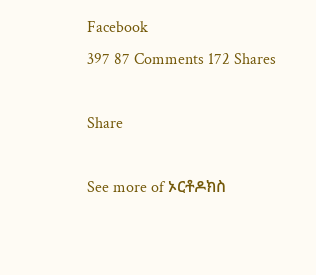Facebook
397 87 Comments 172 Shares

Share

See more of ኦርቶዶክስ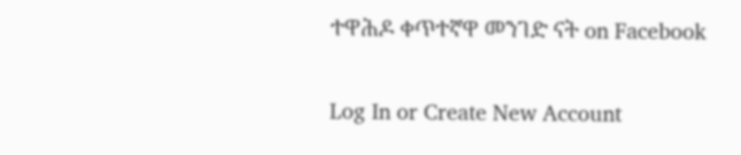ተዋሕዶ ቀጥተኛዋ መንገድ ናት on Facebook

Log In or Create New Account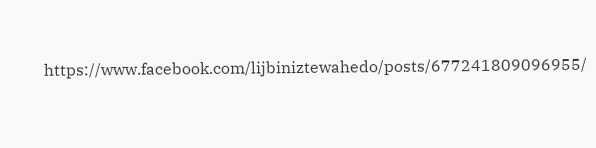https://www.facebook.com/lijbiniztewahedo/posts/677241809096955/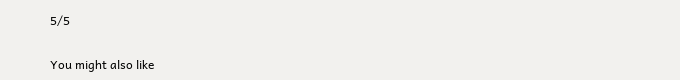5/5

You might also like